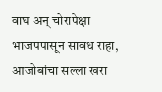वाघ अन् चोरापेक्षा भाजपपासून सावध राहा, आजोबांचा सल्ला खरा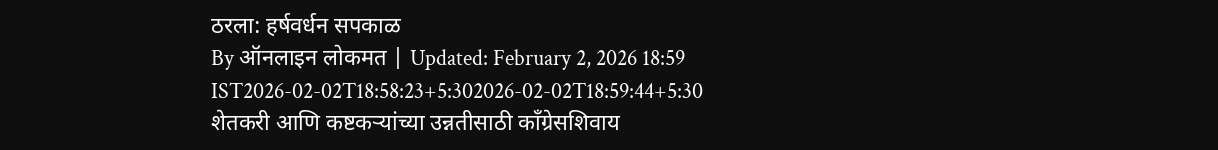ठरला: हर्षवर्धन सपकाळ
By ऑनलाइन लोकमत | Updated: February 2, 2026 18:59 IST2026-02-02T18:58:23+5:302026-02-02T18:59:44+5:30
शेतकरी आणि कष्टकऱ्यांच्या उन्नतीसाठी काँग्रेसशिवाय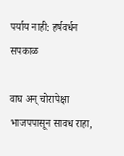पर्याय नाही: हर्षवर्धन सपकाळ

वाघ अन् चोरापेक्षा भाजपपासून सावध राहा,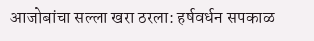आजोबांचा सल्ला खरा ठरला: हर्षवर्धन सपकाळ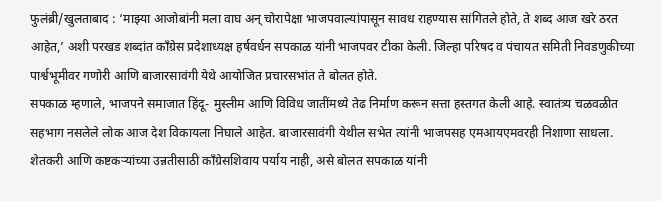फुलंब्री/खुलताबाद : ‘माझ्या आजोबांनी मला वाघ अन् चोरापेक्षा भाजपवाल्यांपासून सावध राहण्यास सांगितले होते, ते शब्द आज खरे ठरत आहेत,’ अशी परखड शब्दांत काँग्रेस प्रदेशाध्यक्ष हर्षवर्धन सपकाळ यांनी भाजपवर टीका केली. जिल्हा परिषद व पंचायत समिती निवडणुकीच्या पार्श्वभूमीवर गणोरी आणि बाजारसावंगी येथे आयोजित प्रचारसभांत ते बोलत होते.
सपकाळ म्हणाले, भाजपने समाजात हिंदू- मुस्लीम आणि विविध जातींमध्ये तेढ निर्माण करून सत्ता हस्तगत केली आहे. स्वातंत्र्य चळवळीत सहभाग नसलेले लोक आज देश विकायला निघाले आहेत. बाजारसावंगी येथील सभेत त्यांनी भाजपसह एमआयएमवरही निशाणा साधला. शेतकरी आणि कष्टकऱ्यांच्या उन्नतीसाठी काँग्रेसशिवाय पर्याय नाही, असे बोलत सपकाळ यांनी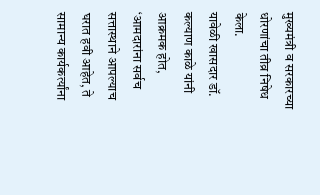मुख्यमंत्री व सरकारच्या धोरणांचा तीव्र निषेध केला.
यावेळी खासदार डॉ. कल्याण काळे यांनी आक्रमक होत, ‘आमदारांना सर्वच सत्तास्थाने आपल्याच घरात हवी आहेत, ते सामान्य कार्यकर्त्यांना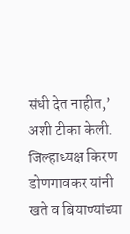संधी देत नाहीत,’ अशी टीका केली. जिल्हाध्यक्ष किरण डोणगावकर यांनी खते व बियाण्यांच्या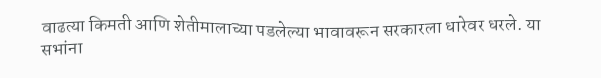वाढत्या किमती आणि शेतीमालाच्या पडलेल्या भावावरून सरकारला धारेवर धरले. या सभांना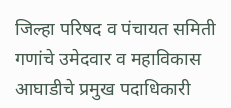जिल्हा परिषद व पंचायत समिती गणांचे उमेदवार व महाविकास आघाडीचे प्रमुख पदाधिकारी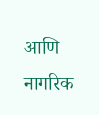आणि नागरिक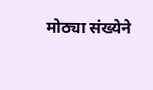मोठ्या संख्येने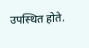उपस्थित होते.